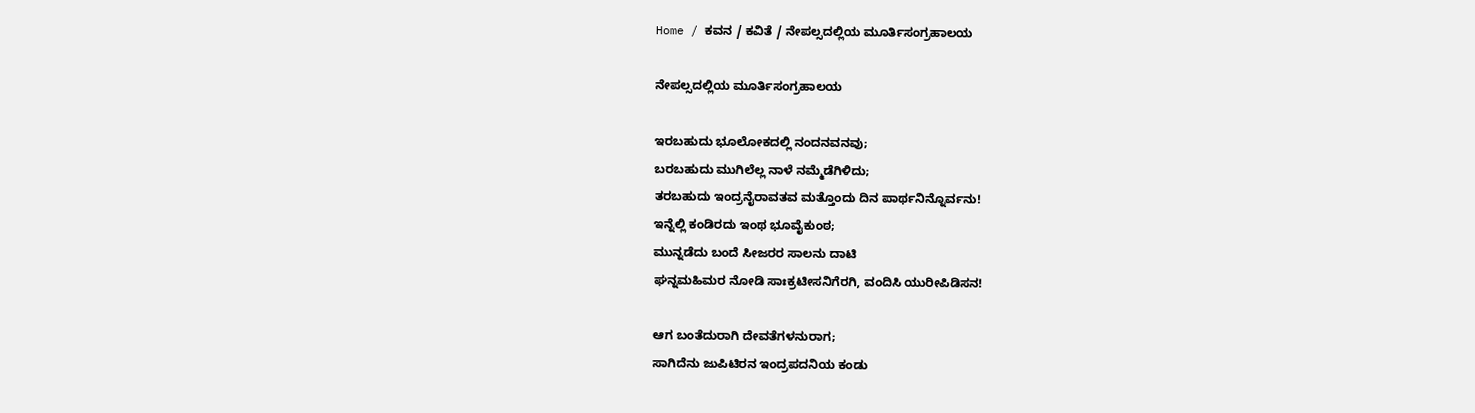Home / ಕವನ / ಕವಿತೆ / ನೇಪಲ್ಸದಲ್ಲಿಯ ಮೂರ್ತಿಸಂಗ್ರಹಾಲಯ

ನೇಪಲ್ಸದಲ್ಲಿಯ ಮೂರ್ತಿಸಂಗ್ರಹಾಲಯ

ಇರಬಹುದು ಭೂಲೋಕದಲ್ಲಿ ನಂದನವನವು;
ಬರಬಹುದು ಮುಗಿಲೆಲ್ಲ ನಾಳೆ ನಮ್ಮೆಡೆಗಿಳಿದು;
ತರಬಹುದು ಇಂದ್ರನೈರಾವತವ ಮತ್ತೊಂದು ದಿನ ಪಾರ್ಥನಿನ್ನೊರ್ವನು!
ಇನ್ನೆಲ್ಲಿ ಕಂಡಿರದು ಇಂಥ ಭೂವೈಕುಂಠ;
ಮುನ್ನಡೆದು ಬಂದೆ ಸೀಜರರ ಸಾಲನು ದಾಟಿ
ಘನ್ನಮಹಿಮರ ನೋಡಿ ಸಾಃಕ್ರಟೀಸನಿಗೆರಗಿ, ವಂದಿಸಿ ಯುರೀಪಿಡಿಸನ!

ಆಗ ಬಂತೆದುರಾಗಿ ದೇವತೆಗಳನುರಾಗ;
ಸಾಗಿದೆನು ಜುಪಿಟಿರನ ಇಂದ್ರಪದನಿಯ ಕಂಡು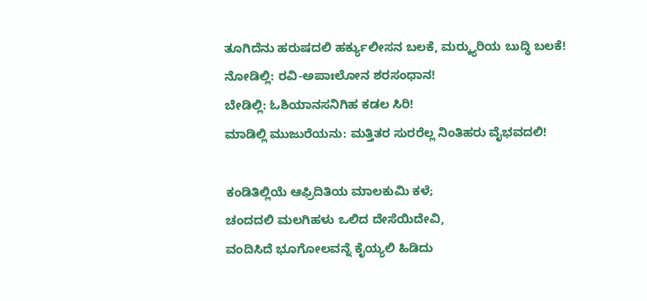ತೂಗಿದೆನು ಹರುಷದಲಿ ಹರ್ಕ್ಯುಲೀಸನ ಬಲಕೆ, ಮರ್‍ಕ್ಯುರಿಯ ಬುದ್ಧಿ ಬಲಕೆ!
ನೋಡಿಲ್ಲಿ: ರವಿ-ಅಪಾಃಲೋನ ಶರಸಂಧಾನ!
ಬೇಡಿಲ್ಲಿ: ಓಶಿಯಾನಸನಿಗಿಹ ಕಡಲ ಸಿರಿ!
ಮಾಡಿಲ್ಲಿ ಮುಜುರೆಯನು: ಮತ್ತಿತರ ಸುರರೆಲ್ಲ ನಿಂತಿಹರು ವೈಭವದಲಿ!

ಕಂಡಿತಿಲ್ಲಿಯೆ ಆಫ್ರಿದಿತಿಯ ಮಾಲಕುಮಿ ಕಳೆ;
ಚಂದದಲಿ ಮಲಗಿಹಳು ಒಲಿದ ದೇಸೆಯಿದೇವಿ,
ವಂದಿಸಿದೆ ಭೂಗೋಲವನ್ನೆ ಕೈಯ್ಯಲಿ ಹಿಡಿದು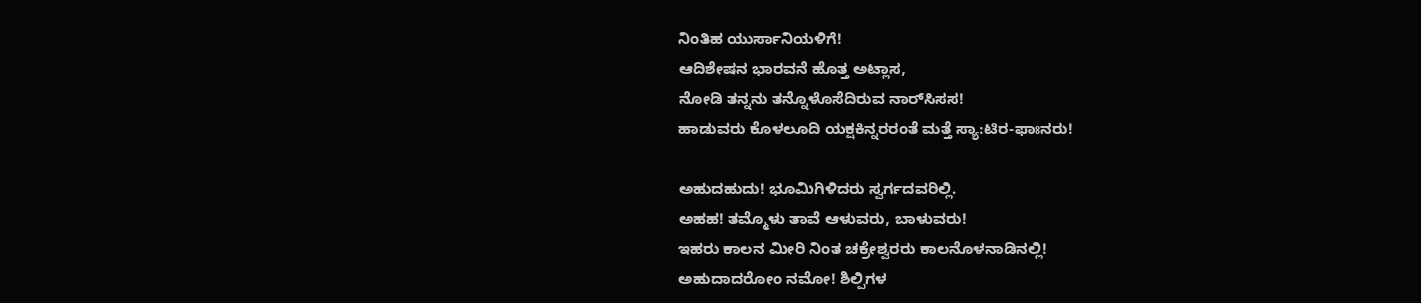ನಿಂತಿಹ ಯುರ್ಸಾನಿಯಳಿಗೆ!
ಆದಿಶೇಷನ ಭಾರವನೆ ಹೊತ್ತ ಅಟ್ಲಾಸ,
ನೋಡಿ ತನ್ನನು ತನ್ನೊಳೊಸೆದಿರುವ ನಾರ್‌ಸಿಸಸ!
ಹಾಡುವರು ಕೊಳಲೂದಿ ಯಕ್ಷಕಿನ್ನರರಂತೆ ಮತ್ತೆ ಸ್ಯಾ:ಟಿರ-ಫಾಃನರು!

ಅಹುದಹುದು! ಭೂಮಿಗಿಳಿದರು ಸ್ವರ್ಗದವರಿಲ್ಲಿ.
ಅಹಹ! ತಮ್ಮೊಳು ತಾವೆ ಆಳುವರು, ಬಾಳುವರು!
ಇಹರು ಕಾಲನ ಮೀರಿ ನಿಂತ ಚಕ್ರೇಶ್ವರರು ಕಾಲನೊಳನಾಡಿನಲ್ಲಿ!
ಅಹುದಾದರೋಂ ನಮೋ! ಶಿಲ್ಪಿಗಳ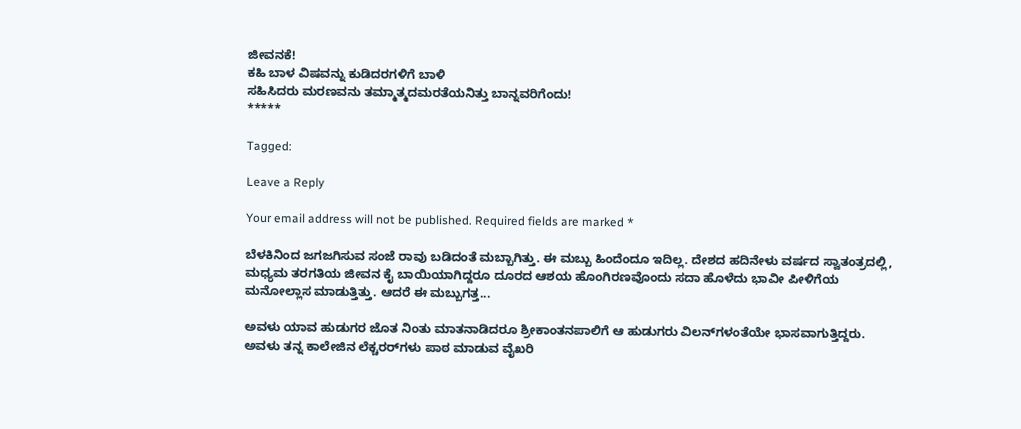ಜೀವನಕೆ!
ಕಹಿ ಬಾಳ ವಿಷವನ್ನು ಕುಡಿದರಗಳಿಗೆ ಬಾಳಿ
ಸಹಿಸಿದರು ಮರಣವನು ತಮ್ಮಾತ್ಮದಮರತೆಯನಿತ್ತು ಬಾನ್ನವರಿಗೆಂದು!
*****

Tagged:

Leave a Reply

Your email address will not be published. Required fields are marked *

ಬೆಳಕಿನಿಂದ ಜಗಜಗಿಸುವ ಸಂಜೆ ರಾವು ಬಡಿದಂತೆ ಮಬ್ಬಾಗಿತ್ತು. ಈ ಮಬ್ಬು ಹಿಂದೆಂದೂ ಇದಿಲ್ಲ. ದೇಶದ ಹದಿನೇಳು ವರ್ಷದ ಸ್ವಾತಂತ್ರದಲ್ಲಿ, ಮಧ್ಯಮ ತರಗತಿಯ ಜೀವನ ಕೈ ಬಾಯಿಯಾಗಿದ್ದರೂ ದೂರದ ಆಶಯ ಹೊಂಗಿರಣವೊಂದು ಸದಾ ಹೊಳೆದು ಭಾವೀ ಪೀಳಿಗೆಯ ಮನೋಲ್ಲಾಸ ಮಾಡುತ್ತಿತ್ತು. ಆದರೆ ಈ ಮಬ್ಬುಗತ್ತ...

ಅವಳು ಯಾವ ಹುಡುಗರ ಜೊತ ನಿಂತು ಮಾತನಾಡಿದರೂ ಶ್ರೀಕಾಂತನಪಾಲಿಗೆ ಆ ಹುಡುಗರು ವಿಲನ್‌ಗಳಂತೆಯೇ ಭಾಸವಾಗುತ್ತಿದ್ದರು. ಅವಳು ತನ್ನ ಕಾಲೇಜಿನ ಲೆಕ್ಚರರ್‌ಗಳು ಪಾಠ ಮಾಡುವ ವೈಖರಿ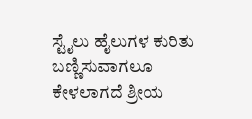ಸ್ಟೈಲು ಹೈಲುಗಳ ಕುರಿತು ಬಣ್ಣಿಸುವಾಗಲೂ ಕೇಳಲಾಗದೆ ಶ್ರೀಯ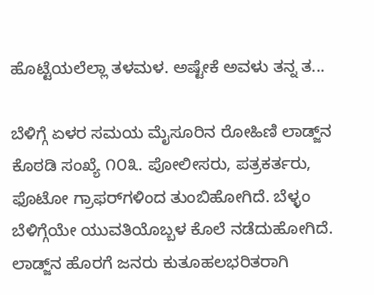ಹೊಟ್ಟೆಯಲೆಲ್ಲಾ ತಳಮಳ. ಅಷ್ಟೇಕೆ ಅವಳು ತನ್ನ ತ...

ಬೆಳಿಗ್ಗೆ ಏಳರ ಸಮಯ ಮೈಸೂರಿನ ರೋಹಿಣಿ ಲಾಡ್ಜ್‌ನ ಕೊಠಡಿ ಸಂಖ್ಯೆ ೧೦೩. ಪೋಲೀಸರು, ಪತ್ರಕರ್ತರು, ಫೊಟೋ ಗ್ರಾಫರ್‌ಗಳಿಂದ ತುಂಬಿಹೋಗಿದೆ. ಬೆಳ್ಳಂ ಬೆಳಿಗ್ಗೆಯೇ ಯುವತಿಯೊಬ್ಬಳ ಕೊಲೆ ನಡೆದುಹೋಗಿದೆ. ಲಾಡ್ಜ್‌ನ ಹೊರಗೆ ಜನರು ಕುತೂಹಲಭರಿತರಾಗಿ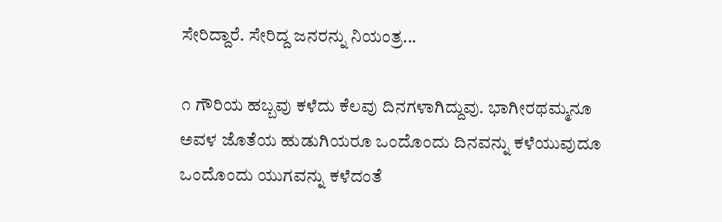ಸೇರಿದ್ದಾರೆ. ಸೇರಿದ್ದ ಜನರನ್ನು ನಿಯಂತ್ರ...

೧ ಗೌರಿಯ ಹಬ್ಬವು ಕಳೆದು ಕೆಲವು ದಿನಗಳಾಗಿದ್ದುವು. ಭಾಗೀರಥಮ್ಮನೂ ಅವಳ ಜೊತೆಯ ಹುಡುಗಿಯರೂ ಒಂದೊಂದು ದಿನವನ್ನು ಕಳೆಯುವುದೂ ಒಂದೊಂದು ಯುಗವನ್ನು ಕಳೆದಂತೆ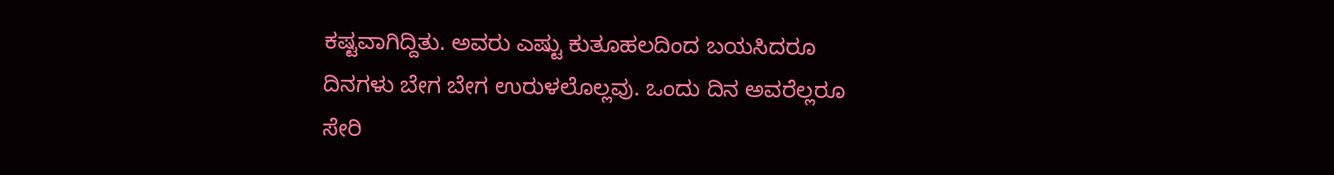ಕಷ್ಟವಾಗಿದ್ದಿತು. ಅವರು ಎಷ್ಟು ಕುತೂಹಲದಿಂದ ಬಯಸಿದರೂ ದಿನಗಳು ಬೇಗ ಬೇಗ ಉರುಳಲೊಲ್ಲವು. ಒಂದು ದಿನ ಅವರೆಲ್ಲರೂ ಸೇರಿ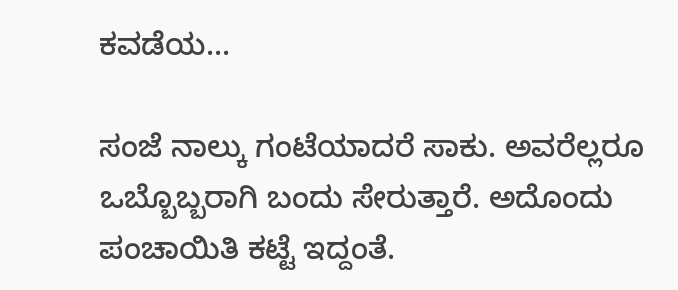ಕವಡೆಯ...

ಸಂಜೆ ನಾಲ್ಕು ಗಂಟೆಯಾದರೆ ಸಾಕು. ಅವರೆಲ್ಲರೂ ಒಬ್ಬೊಬ್ಬರಾಗಿ ಬಂದು ಸೇರುತ್ತಾರೆ. ಅದೊಂದು ಪಂಚಾಯಿತಿ ಕಟ್ಟೆ ಇದ್ದಂತೆ.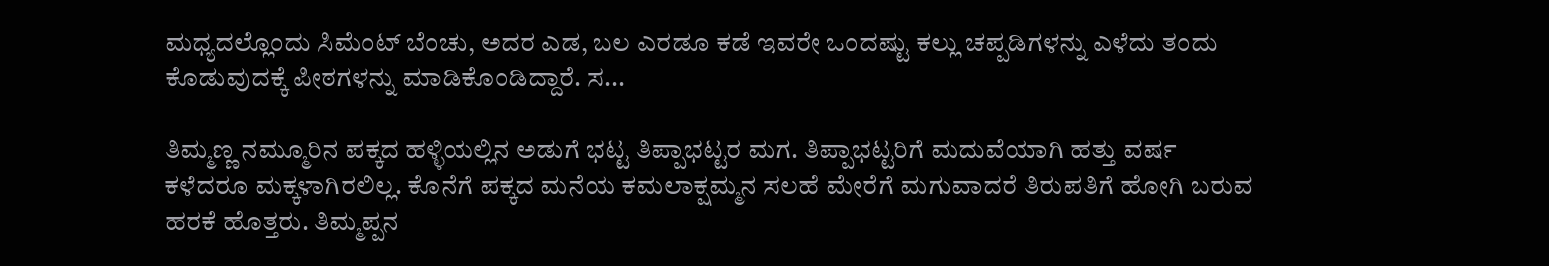ಮಧ್ಯದಲ್ಲೊಂದು ಸಿಮೆಂಟ್ ಬೆಂಚು, ಅದರ ಎಡ, ಬಲ ಎರಡೂ ಕಡೆ ಇವರೇ ಒಂದಷ್ಟು ಕಲ್ಲು ಚಪ್ಪಡಿಗಳನ್ನು ಎಳೆದು ತಂದು ಕೊಡುವುದಕ್ಕೆ ಪೀಠಗಳನ್ನು ಮಾಡಿಕೊಂಡಿದ್ದಾರೆ. ಸ...

ತಿಮ್ಮಣ್ಣ ನಮ್ಮೂರಿನ ಪಕ್ಕದ ಹಳ್ಳಿಯಲ್ಲಿನ ಅಡುಗೆ ಭಟ್ಟ ತಿಪ್ಪಾಭಟ್ಟರ ಮಗ. ತಿಪ್ಪಾಭಟ್ಟರಿಗೆ ಮದುವೆಯಾಗಿ ಹತ್ತು ವರ್ಷ ಕಳೆದರೂ ಮಕ್ಕಳಾಗಿರಲಿಲ್ಲ. ಕೊನೆಗೆ ಪಕ್ಕದ ಮನೆಯ ಕಮಲಾಕ್ಷಮ್ಮನ ಸಲಹೆ ಮೇರೆಗೆ ಮಗುವಾದರೆ ತಿರುಪತಿಗೆ ಹೋಗಿ ಬರುವ ಹರಕೆ ಹೊತ್ತರು. ತಿಮ್ಮಪ್ಪನ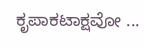ಕೃಪಾಕಟಾಕ್ಷವೋ ...